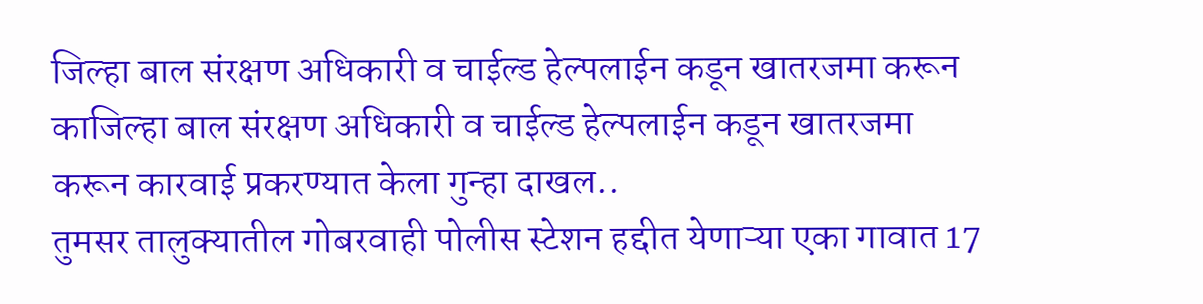जिल्हा बाल संरक्षण अधिकारी व चाईल्ड हेल्पलाईन कडून खातरजमा करून काजिल्हा बाल संरक्षण अधिकारी व चाईल्ड हेल्पलाईन कडून खातरजमा करून कारवाई प्रकरण्यात केला गुन्हा दाखल..
तुमसर तालुक्यातील गोबरवाही पोलीस स्टेशन हद्दीत येणाऱ्या एका गावात 17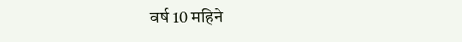वर्ष 10 महिने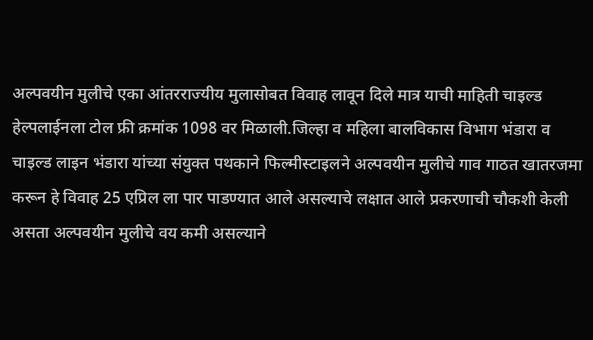अल्पवयीन मुलीचे एका आंतरराज्यीय मुलासोबत विवाह लावून दिले मात्र याची माहिती चाइल्ड हेल्पलाईनला टोल फ्री क्रमांक 1098 वर मिळाली.जिल्हा व महिला बालविकास विभाग भंडारा व चाइल्ड लाइन भंडारा यांच्या संयुक्त पथकाने फिल्मीस्टाइलने अल्पवयीन मुलीचे गाव गाठत खातरजमा करून हे विवाह 25 एप्रिल ला पार पाडण्यात आले असल्याचे लक्षात आले प्रकरणाची चौकशी केली असता अल्पवयीन मुलीचे वय कमी असल्याने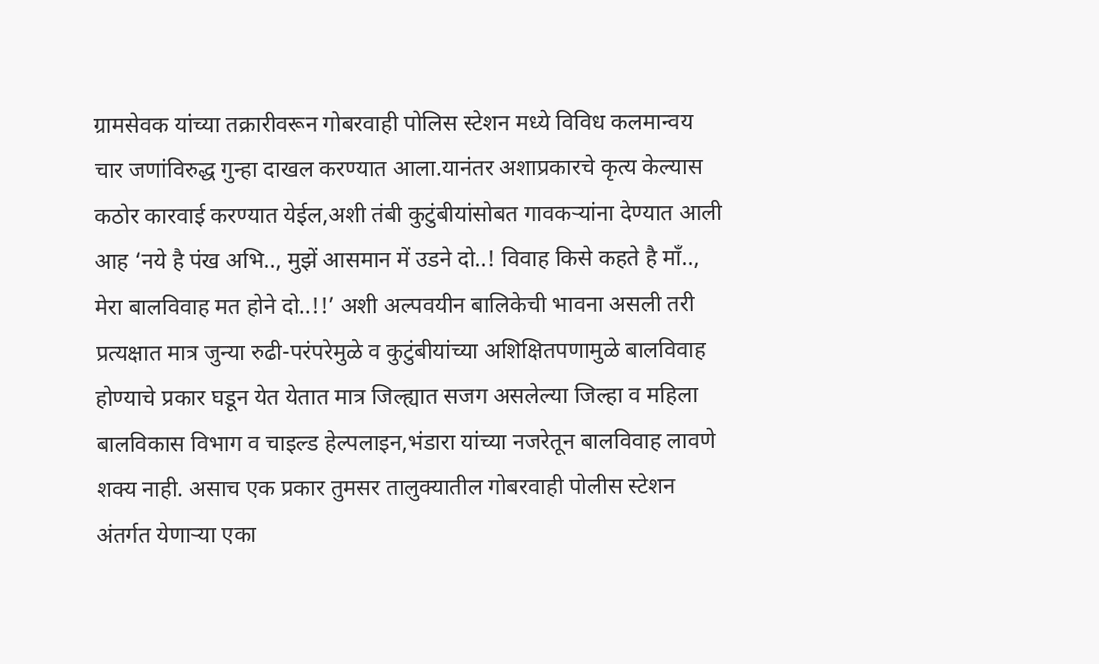ग्रामसेवक यांच्या तक्रारीवरून गोबरवाही पोलिस स्टेशन मध्ये विविध कलमान्वय चार जणांविरुद्ध गुन्हा दाखल करण्यात आला.यानंतर अशाप्रकारचे कृत्य केल्यास कठोर कारवाई करण्यात येईल,अशी तंबी कुटुंबीयांसोबत गावकऱ्यांना देण्यात आली आह ‘नये है पंख अभि.., मुझें आसमान में उडने दो..! विवाह किसे कहते है माँ.., मेरा बालविवाह मत होने दो..!!’ अशी अल्पवयीन बालिकेची भावना असली तरी प्रत्यक्षात मात्र जुन्या रुढी-परंपरेमुळे व कुटुंबीयांच्या अशिक्षितपणामुळे बालविवाह होण्याचे प्रकार घडून येत येतात मात्र जिल्ह्यात सजग असलेल्या जिल्हा व महिला बालविकास विभाग व चाइल्ड हेल्पलाइन,भंडारा यांच्या नजरेतून बालविवाह लावणे शक्य नाही. असाच एक प्रकार तुमसर तालुक्यातील गोबरवाही पोलीस स्टेशन अंतर्गत येणाऱ्या एका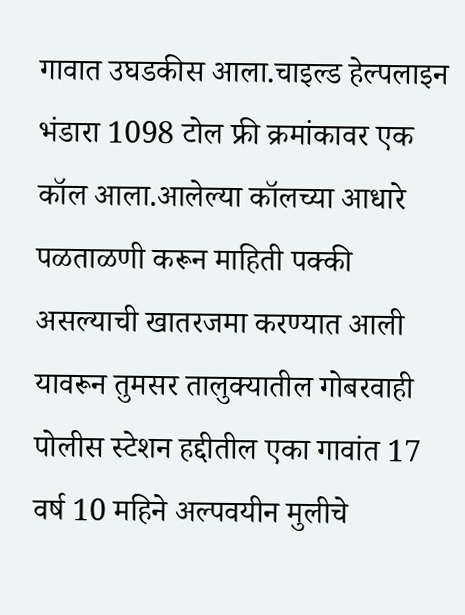गावात उघडकीस आला.चाइल्ड हेल्पलाइन भंडारा 1098 टोल फ्री क्रमांकावर एक कॉल आला.आलेल्या कॉलच्या आधारे पळताळणी करून माहिती पक्की असल्याची खातरजमा करण्यात आली यावरून तुमसर तालुक्यातील गोबरवाही पोलीस स्टेशन हद्दीतील एका गावांत 17 वर्ष 10 महिने अल्पवयीन मुलीचे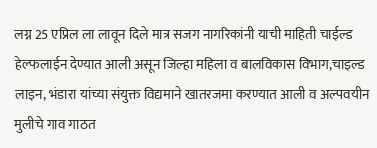लग्न 25 एप्रिल ला लावून दिले मात्र सजग नागरिकांनी याची माहिती चाईल्ड हेल्फलाईन देण्यात आली असून जिल्हा महिला व बालविकास विभाग,चाइल्ड लाइन, भंडारा यांच्या संयुक्त विद्यमाने खातरजमा करण्यात आली व अल्पवयीन मुलीचे गाव गाठत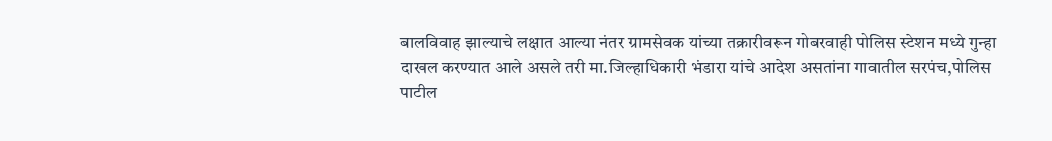बालविवाह झाल्याचे लक्षात आल्या नंतर ग्रामसेवक यांच्या तक्रारीवरून गोबरवाही पोलिस स्टेशन मध्ये गुन्हा दाखल करण्यात आले असले तरी मा.जिल्हाधिकारी भंडारा यांचे आदेश असतांना गावातील सरपंच,पोलिस पाटील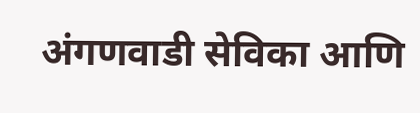अंगणवाडी सेविका आणि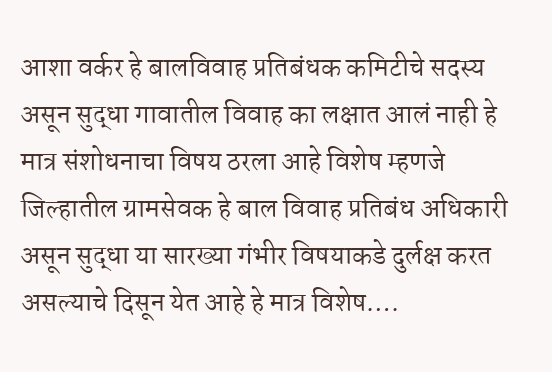आशा वर्कर हे बालविवाह प्रतिबंधक कमिटीचे सदस्य असून सुद्धा गावातील विवाह का लक्षात आलं नाही हे मात्र संशोधनाचा विषय ठरला आहे विशेष म्हणजे जिल्हातील ग्रामसेवक हे बाल विवाह प्रतिबंध अधिकारी असून सुद्धा या सारख्या गंभीर विषयाकडे दुर्लक्ष करत असल्याचे दिसून येत आहे हे मात्र विशेष….